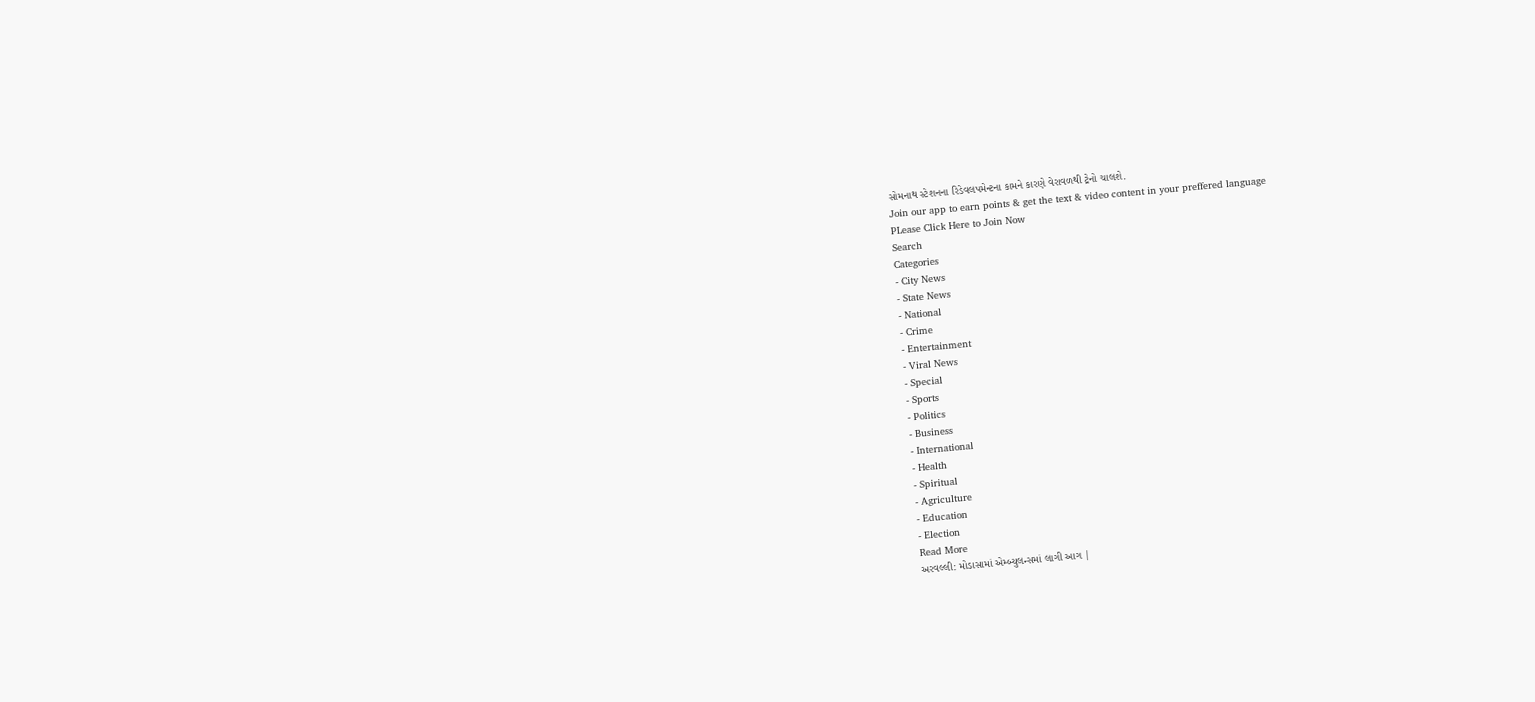સોમનાથ સ્ટેશનના રિડેવલપમેન્ટના કામને કારણે વેરાવળથી ટ્રેનો ચાલશે.
Join our app to earn points & get the text & video content in your preffered language
PLease Click Here to Join Now
Search
Categories
- City News
- State News
- National
- Crime
- Entertainment
- Viral News
- Special
- Sports
- Politics
- Business
- International
- Health
- Spiritual
- Agriculture
- Education
- Election
Read More
અરવલ્લી: મોડાસામાં એમ્બ્યુલન્સમાં લાગી આગ |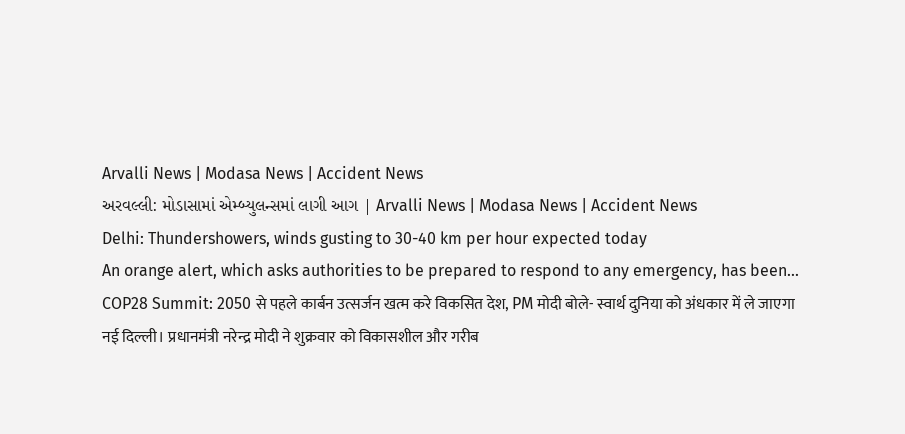Arvalli News | Modasa News | Accident News
અરવલ્લી: મોડાસામાં એમ્બ્યુલન્સમાં લાગી આગ | Arvalli News | Modasa News | Accident News
Delhi: Thundershowers, winds gusting to 30-40 km per hour expected today
An orange alert, which asks authorities to be prepared to respond to any emergency, has been...
COP28 Summit: 2050 से पहले कार्बन उत्सर्जन खत्म करे विकसित देश, PM मोदी बोले- स्वार्थ दुनिया को अंधकार में ले जाएगा
नई दिल्ली। प्रधानमंत्री नरेन्द्र मोदी ने शुक्रवार को विकासशील और गरीब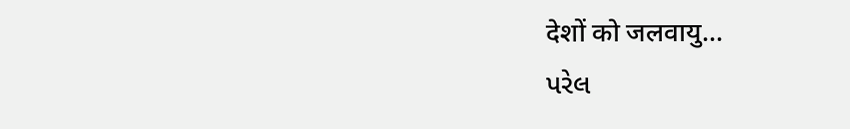देशों को जलवायु...
પરેલ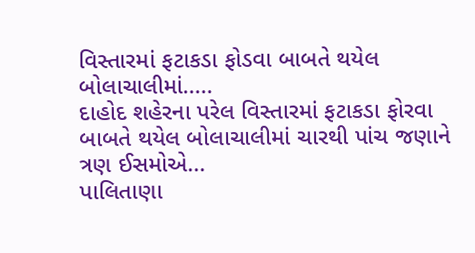વિસ્તારમાં ફટાકડા ફોડવા બાબતે થયેલ બોલાચાલીમાં.....
દાહોદ શહેરના પરેલ વિસ્તારમાં ફટાકડા ફોરવા બાબતે થયેલ બોલાચાલીમાં ચારથી પાંચ જણાને ત્રણ ઈસમોએ...
પાલિતાણા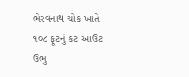ભેરવનાથ ચોક ખાતે ૧૦૮ ફૂટનું કટ આઉટ ઉભુ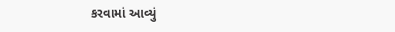કરવામાં આવ્યું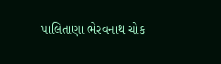પાલિતાણા ભેરવનાથ ચોક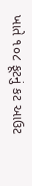ખાતે ૧૦૮ ફૂટનું કટ આઉટ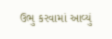ઉભુ કરવામાં આવ્યું